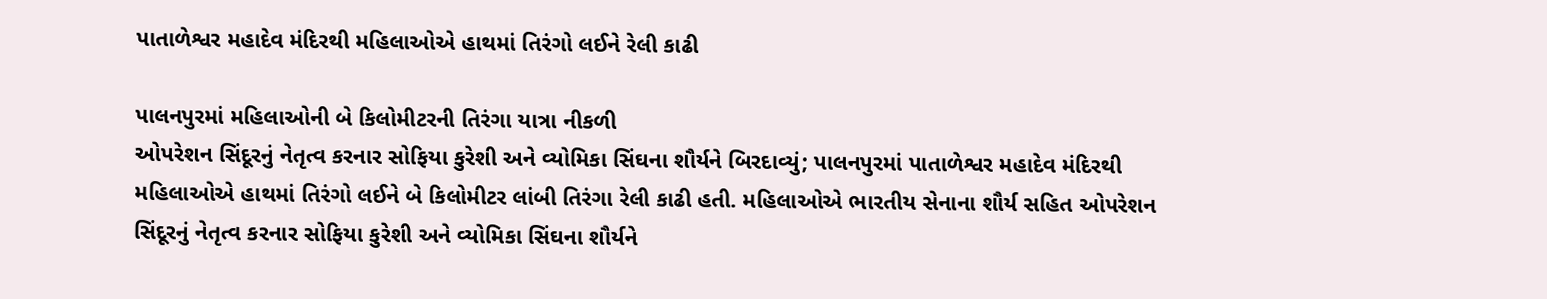પાતાળેશ્વર મહાદેવ મંદિરથી મહિલાઓએ હાથમાં તિરંગો લઈને રેલી કાઢી

પાલનપુરમાં મહિલાઓની બે કિલોમીટરની તિરંગા યાત્રા નીકળી
ઓપરેશન સિંદૂરનું નેતૃત્વ કરનાર સોફિયા કુરેશી અને વ્યોમિકા સિંઘના શૌર્યને બિરદાવ્યું; પાલનપુરમાં પાતાળેશ્વર મહાદેવ મંદિરથી મહિલાઓએ હાથમાં તિરંગો લઈને બે કિલોમીટર લાંબી તિરંગા રેલી કાઢી હતી. મહિલાઓએ ભારતીય સેનાના શૌર્ય સહિત ઓપરેશન સિંદૂરનું નેતૃત્વ કરનાર સોફિયા કુરેશી અને વ્યોમિકા સિંઘના શૌર્યને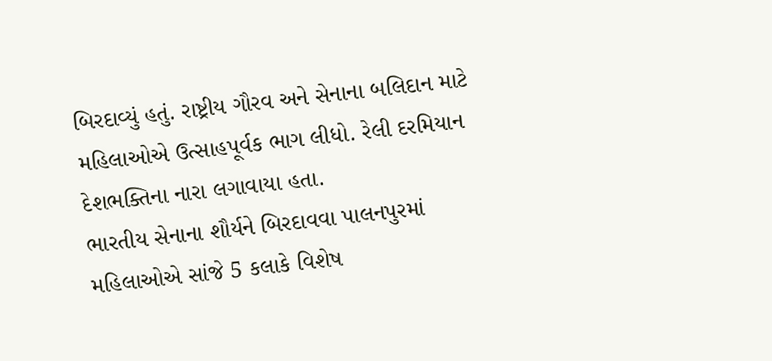બિરદાવ્યું હતું. રાષ્ટ્રીય ગૌરવ અને સેનાના બલિદાન માટે મહિલાઓએ ઉત્સાહપૂર્વક ભાગ લીધો. રેલી દરમિયાન દેશભક્તિના નારા લગાવાયા હતા.
ભારતીય સેનાના શૌર્યને બિરદાવવા પાલનપુરમાં મહિલાઓએ સાંજે 5 કલાકે વિશેષ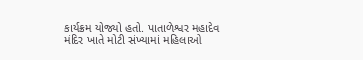કાર્યક્રમ યોજ્યો હતો. પાતાળેશ્વર મહાદેવ મંદિર ખાતે મોટી સંખ્યામાં મહિલાઓ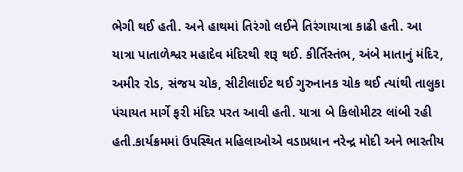ભેગી થઈ હતી. અને હાથમાં તિરંગો લઈને તિરંગાયાત્રા કાઢી હતી. આ યાત્રા પાતાળેશ્વર મહાદેવ મંદિરથી શરૂ થઈ. કીર્તિસ્તંભ, અંબે માતાનું મંદિર, અમીર રોડ, સંજય ચોક, સીટીલાઈટ થઈ ગુરુનાનક ચોક થઈ ત્યાંથી તાલુકા પંચાયત માર્ગે ફરી મંદિર પરત આવી હતી. યાત્રા બે કિલોમીટર લાંબી રહી હતી.કાર્યક્રમમાં ઉપસ્થિત મહિલાઓએ વડાપ્રધાન નરેન્દ્ર મોદી અને ભારતીય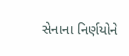સેનાના નિર્ણયોને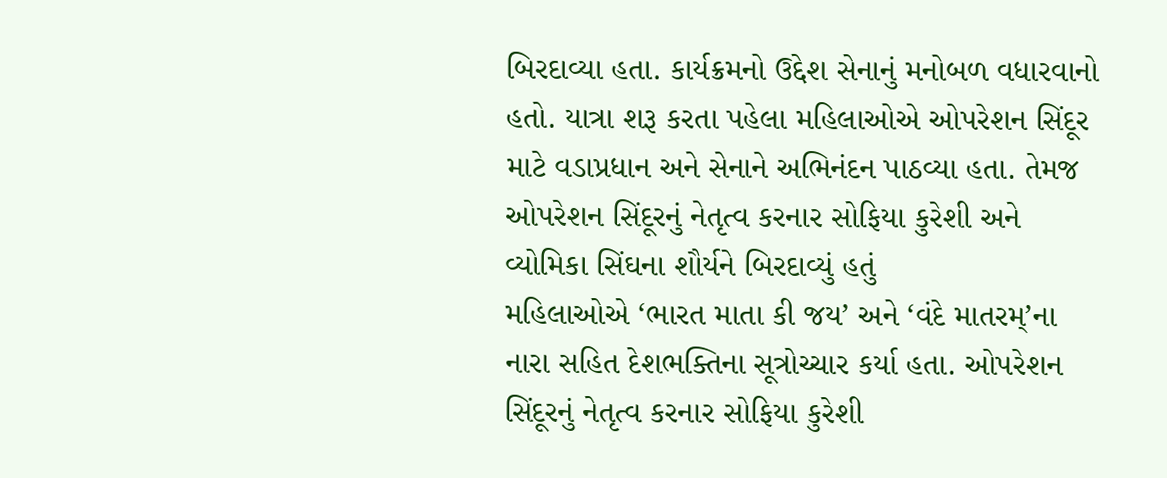બિરદાવ્યા હતા. કાર્યક્રમનો ઉદ્દેશ સેનાનું મનોબળ વધારવાનો હતો. યાત્રા શરૂ કરતા પહેલા મહિલાઓએ ઓપરેશન સિંદૂર માટે વડાપ્રધાન અને સેનાને અભિનંદન પાઠવ્યા હતા. તેમજ ઓપરેશન સિંદૂરનું નેતૃત્વ કરનાર સોફિયા કુરેશી અને વ્યોમિકા સિંઘના શૌર્યને બિરદાવ્યું હતું
મહિલાઓએ ‘ભારત માતા કી જય’ અને ‘વંદે માતરમ્’ના નારા સહિત દેશભક્તિના સૂત્રોચ્ચાર કર્યા હતા. ઓપરેશન સિંદૂરનું નેતૃત્વ કરનાર સોફિયા કુરેશી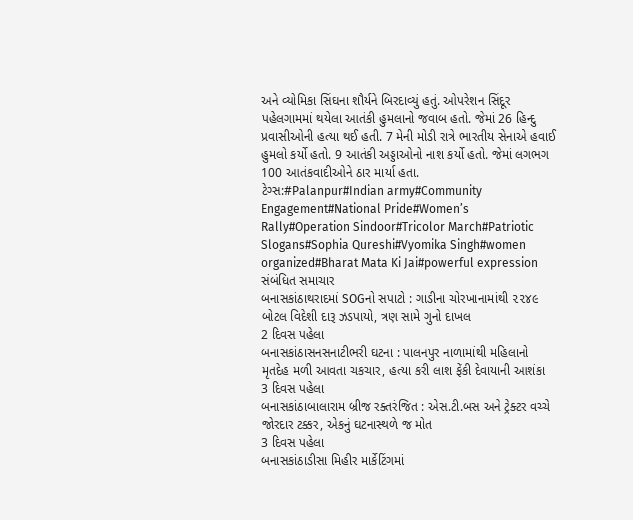અને વ્યોમિકા સિંઘના શૌર્યને બિરદાવ્યું હતું. ઓપરેશન સિંદૂર પહેલગામમાં થયેલા આતંકી હુમલાનો જવાબ હતો. જેમાં 26 હિન્દુ પ્રવાસીઓની હત્યા થઈ હતી. 7 મેની મોડી રાત્રે ભારતીય સેનાએ હવાઈ હુમલો કર્યો હતો. 9 આતંકી અડ્ડાઓનો નાશ કર્યો હતો. જેમાં લગભગ 100 આતંકવાદીઓને ઠાર માર્યા હતા.
ટેગ્સ:#Palanpur#Indian army#Community Engagement#National Pride#Women’s Rally#Operation Sindoor#Tricolor March#Patriotic Slogans#Sophia Qureshi#Vyomika Singh#women organized#Bharat Mata Ki Jai#powerful expression
સંબંધિત સમાચાર
બનાસકાંઠાથરાદમાં SOGનો સપાટો : ગાડીના ચોરખાનામાંથી ૨૨૪૯ બોટલ વિદેશી દારૂ ઝડપાયો, ત્રણ સામે ગુનો દાખલ
2 દિવસ પહેલા
બનાસકાંઠાસનસનાટીભરી ઘટના : પાલનપુર નાળામાંથી મહિલાનો મૃતદેહ મળી આવતા ચકચાર, હત્યા કરી લાશ ફેંકી દેવાયાની આશંકા
3 દિવસ પહેલા
બનાસકાંઠાબાલારામ બ્રીજ રક્તરંજિત : એસ.ટી.બસ અને ટ્રેક્ટર વચ્ચે જોરદાર ટક્કર, એકનું ઘટનાસ્થળે જ મોત
3 દિવસ પહેલા
બનાસકાંઠાડીસા મિહીર માર્કેટિંગમાં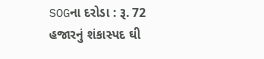SOGના દરોડા : રૂ. 72 હજારનું શંકાસ્પદ ઘી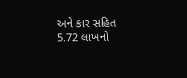અને કાર સહિત 5.72 લાખનો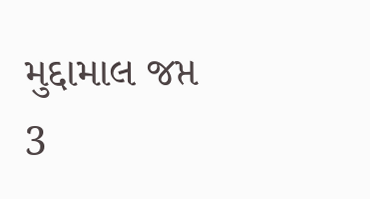મુદ્દામાલ જપ્ત
3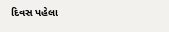દિવસ પહેલા